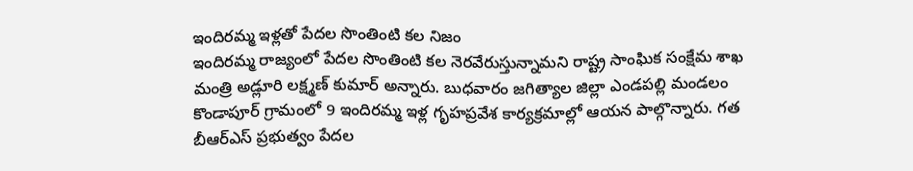ఇందిరమ్మ ఇళ్లతో పేదల సొంతింటి కల నిజం
ఇందిరమ్మ రాజ్యంలో పేదల సొంతింటి కల నెరవేరుస్తున్నామని రాష్ట్ర సాంఘిక సంక్షేమ శాఖ మంత్రి అడ్లూరి లక్ష్మణ్ కుమార్ అన్నారు. బుధవారం జగిత్యాల జిల్లా ఎండపల్లి మండలం కొండాపూర్ గ్రామంలో 9 ఇందిరమ్మ ఇళ్ల గృహప్రవేశ కార్యక్రమాల్లో ఆయన పాల్గొన్నారు. గత బీఆర్ఎస్ ప్రభుత్వం పేదల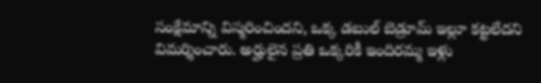సంక్షేమాన్ని విస్మరించిందని, ఒక్క డబుల్ బెడ్రూమ్ ఇల్లూ కట్టలేదని విమర్శించారు. అర్హులైన ప్రతి ఒక్కరికీ ఇందిరమ్మ ఇళ్లు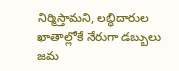నిర్మిస్తామని, లబ్ధిదారుల ఖాతాల్లోకే నేరుగా డబ్బులు జమ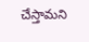చేస్తామని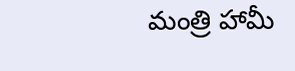మంత్రి హామీ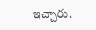ఇచ్చారు.